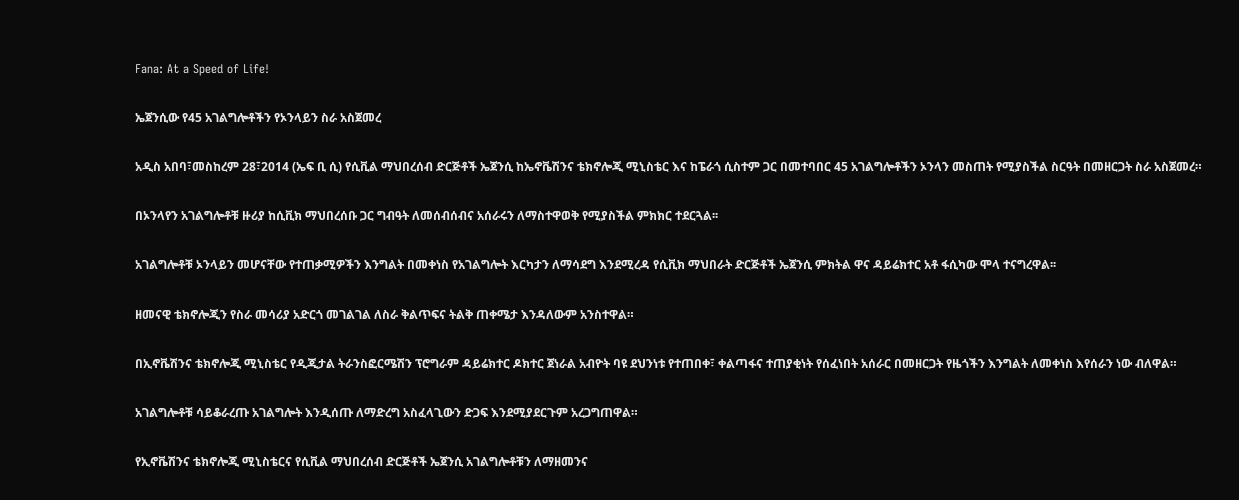Fana: At a Speed of Life!

ኤጀንሲው የ45 አገልግሎቶችን የኦንላይን ስራ አስጀመረ

አዲስ አበባ፣መስከረም 28፣2014 (ኤፍ ቢ ሲ) የሲቪል ማህበረሰብ ድርጅቶች ኤጀንሲ ከኤኖቬሽንና ቴክኖሎጂ ሚኒስቴር እና ከፔራጎ ሲስተም ጋር በመተባበር 45 አገልግሎቶችን ኦንላን መስጠት የሚያስችል ስርዓት በመዘርጋት ስራ አስጀመረ።

በኦንላየን አገልግሎቶቹ ዙሪያ ከሲቪክ ማህበረሰቡ ጋር ግብዓት ለመሰብሰብና አሰራሩን ለማስተዋወቅ የሚያስችል ምክክር ተደርጓል፡፡

አገልግሎቶቹ ኦንላይን መሆናቸው የተጠቃሚዎችን እንግልት በመቀነስ የአገልግሎት እርካታን ለማሳደግ እንደሚረዳ የሲቪክ ማህበራት ድርጅቶች ኤጀንሲ ምክትል ዋና ዳይሬክተር አቶ ፋሲካው ሞላ ተናግረዋል፡፡

ዘመናዊ ቴክኖሎጂን የስራ መሳሪያ አድርጎ መገልገል ለስራ ቅልጥፍና ትልቅ ጠቀሜታ እንዳለውም አንስተዋል።

በኢኖቬሽንና ቴክኖሎጂ ሚኒስቴር የዲጂታል ትራንስፎርሜሽን ፕሮግራም ዳይሬክተር ዶክተር ጀነራል አብዮት ባዩ ደህንነቱ የተጠበቀ፣ ቀልጣፋና ተጠያቂነት የሰፈነበት አሰራር በመዘርጋት የዜጎችን እንግልት ለመቀነስ እየሰራን ነው ብለዋል።

አገልግሎቶቹ ሳይቆራረጡ አገልግሎት እንዲሰጡ ለማድረግ አስፈላጊውን ድጋፍ እንደሚያደርጉም አረጋግጠዋል።

የኢኖቬሽንና ቴክኖሎጂ ሚኒስቴርና የሲቪል ማህበረሰብ ድርጅቶች ኤጀንሲ አገልግሎቶቹን ለማዘመንና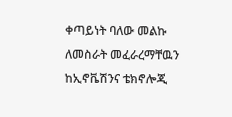ቀጣይነት ባለው መልኩ ለመስራት መፈራረማቸዉን ከኢኖቬሽንና ቴክኖሎጂ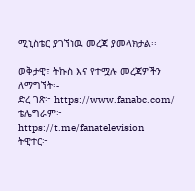ሚኒስቴር ያገኘነዉ መረጃ ያመላክታል፡፡

ወቅታዊ፣ ትኩስ እና የተሟሉ መረጃዎችን ለማግኘት፡-
ድረ ገጽ፦ https://www.fanabc.com/
ቴሌግራም፦ https://t.me/fanatelevision
ትዊተር፦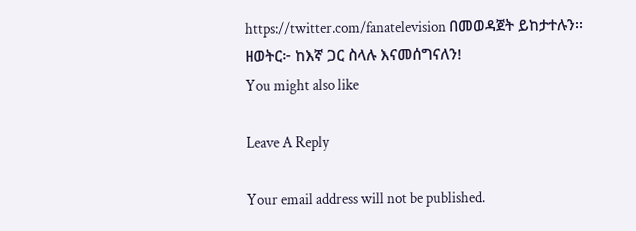https://twitter.com/fanatelevision በመወዳጀት ይከታተሉን፡፡
ዘወትር፦ ከእኛ ጋር ስላሉ እናመሰግናለን!
You might also like

Leave A Reply

Your email address will not be published.